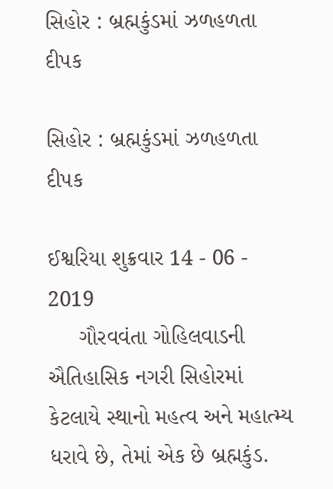સિહોર : બ્રહ્મકુંડમાં ઝળહળતા દીપક

સિહોર : બ્રહ્મકુંડમાં ઝળહળતા દીપક

ઈશ્વરિયા શુક્રવાર 14 - 06 - 2019
     ગૌરવવંતા ગોહિલવાડની ઐતિહાસિક નગરી સિહોરમાં કેટલાયે સ્થાનો મહત્વ અને મહાત્મ્ય ધરાવે છે, તેમાં એક છે બ્રહ્મકુંડ.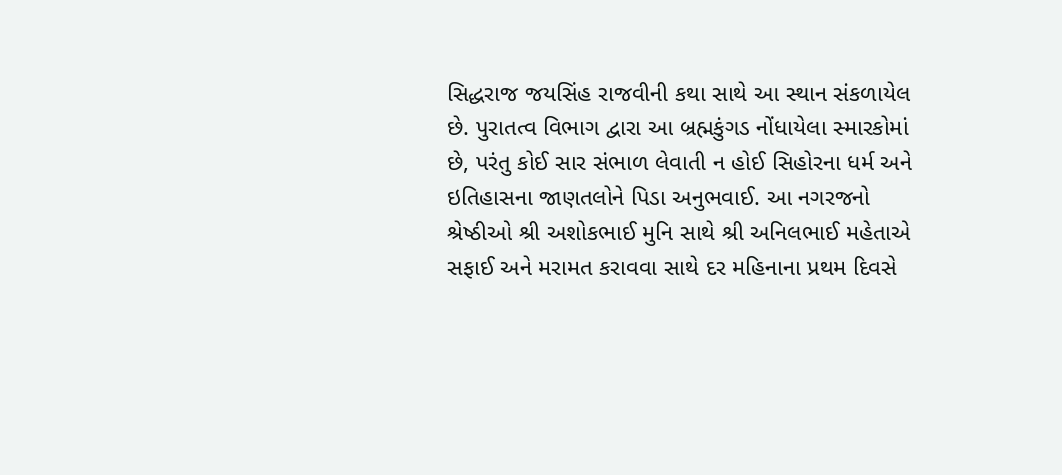સિદ્ધરાજ જયસિંહ રાજવીની કથા સાથે આ સ્થાન સંકળાયેલ છે. પુરાતત્વ વિભાગ દ્વારા આ બ્રહ્મકુંગડ નોંધાયેલા સ્મારકોમાં છે, પરંતુ કોઈ સાર સંભાળ લેવાતી ન હોઈ સિહોરના ધર્મ અને ઇતિહાસના જાણતલોને પિડા અનુભવાઈ. આ નગરજનો શ્રેષ્ઠીઓ શ્રી અશોકભાઈ મુનિ સાથે શ્રી અનિલભાઈ મહેતાએ સફાઈ અને મરામત કરાવવા સાથે દર મહિનાના પ્રથમ દિવસે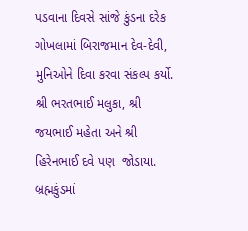પડવાના દિવસે સાંજે કુંડના દરેક ગોખલામાં બિરાજમાન દેવ-દેવી, મુનિઓને દિવા કરવા સંકલ્પ કર્યો. શ્રી ભરતભાઈ મલુકા, શ્રી જયભાઈ મહેતા અને શ્રી હિરેનભાઈ દવે પણ  જોડાયા. બ્રહ્મકુંડમાં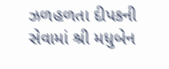ઝળહળતા દીપકની સેવામાં શ્રી મધુબેન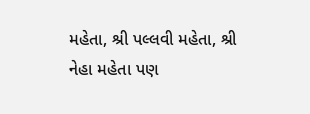મહેતા, શ્રી પલ્લવી મહેતા, શ્રી નેહા મહેતા પણ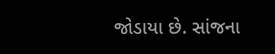જોડાયા છે. સાંજના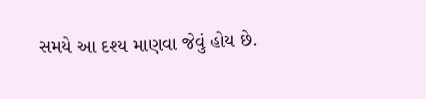સમયે આ દશ્ય માણવા જેવું હોય છે.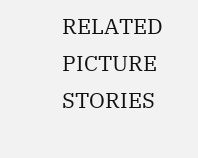RELATED PICTURE STORIES